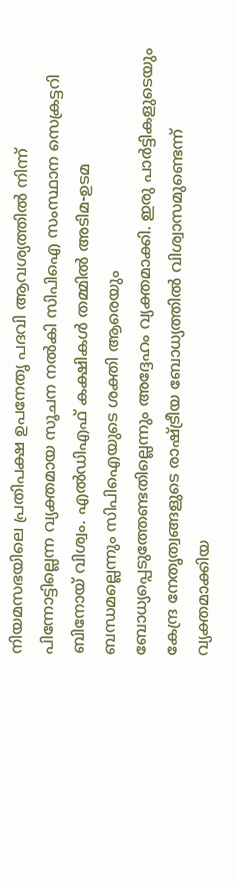നിയമസഭയിലെ പ്രതിപക്ഷ ഉപനേതൃ പദവി ആവശ്യത്തിൽ നിന്ന് പിന്നോട്ടില്ലെന്ന വ്യക്തമായ സൂചന നൽകി സിപിഐ സംസ്ഥാന സെക്രട്ടറി ബിനോയ് വിശ്വം. എൽഡിഎഫ് കക്ഷികൾ തമ്മിൽ അടിമ-ഉടമ ബന്ധമല്ലെന്നും സിപിഐയുടെ ശക്തി ആരെയും ബോധ്യപ്പെടുത്തേണ്ടതില്ലെന്നും അദ്ദേഹം വ്യക്തമാക്കി. ഇരു പാർട്ടികളുടെയും കേന്ദ്ര നേതൃത്വങ്ങളുടെ രാഷ്ട്രീയ ബോധ്യത്തിൽ വിശ്വാസമുണ്ടെന്ന് വ്യക്തമാക്കിയ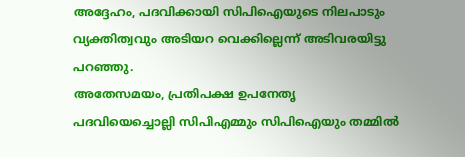അദ്ദേഹം, പദവിക്കായി സിപിഐയുടെ നിലപാടും വ്യക്തിത്വവും അടിയറ വെക്കില്ലെന്ന് അടിവരയിട്ടു പറഞ്ഞു.
അതേസമയം, പ്രതിപക്ഷ ഉപനേതൃ പദവിയെച്ചൊല്ലി സിപിഎമ്മും സിപിഐയും തമ്മിൽ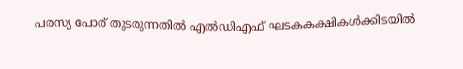പരസ്യ പോര് തുടരുന്നതിൽ എൽഡിഎഫ് ഘടകകക്ഷികൾക്കിടയിൽ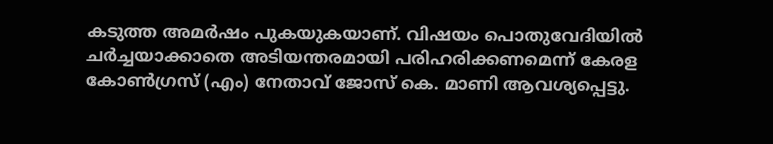കടുത്ത അമർഷം പുകയുകയാണ്. വിഷയം പൊതുവേദിയിൽ ചർച്ചയാക്കാതെ അടിയന്തരമായി പരിഹരിക്കണമെന്ന് കേരള കോൺഗ്രസ് (എം) നേതാവ് ജോസ് കെ. മാണി ആവശ്യപ്പെട്ടു.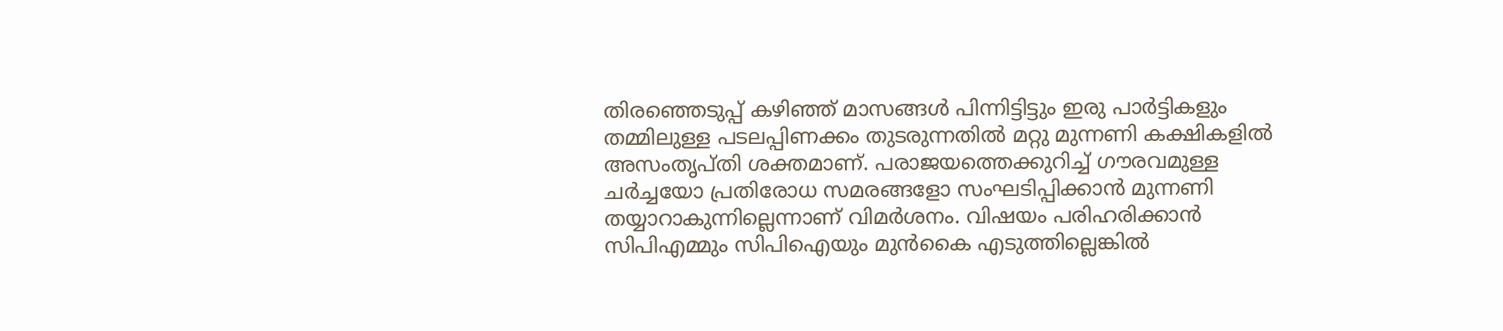തിരഞ്ഞെടുപ്പ് കഴിഞ്ഞ് മാസങ്ങൾ പിന്നിട്ടിട്ടും ഇരു പാർട്ടികളും തമ്മിലുള്ള പടലപ്പിണക്കം തുടരുന്നതിൽ മറ്റു മുന്നണി കക്ഷികളിൽ അസംതൃപ്തി ശക്തമാണ്. പരാജയത്തെക്കുറിച്ച് ഗൗരവമുള്ള ചർച്ചയോ പ്രതിരോധ സമരങ്ങളോ സംഘടിപ്പിക്കാൻ മുന്നണി തയ്യാറാകുന്നില്ലെന്നാണ് വിമർശനം. വിഷയം പരിഹരിക്കാൻ സിപിഎമ്മും സിപിഐയും മുൻകൈ എടുത്തില്ലെങ്കിൽ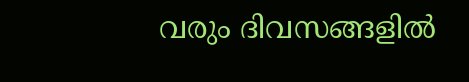വരും ദിവസങ്ങളിൽ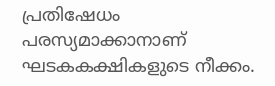പ്രതിഷേധം പരസ്യമാക്കാനാണ് ഘടകകക്ഷികളുടെ നീക്കം.